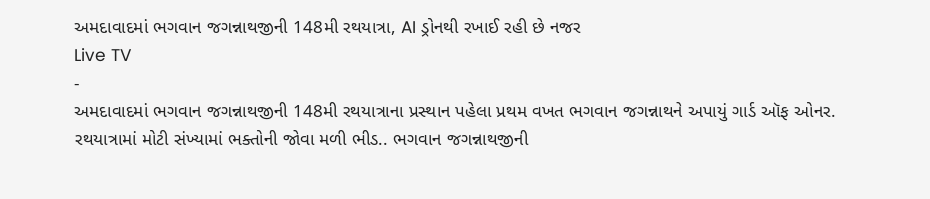અમદાવાદમાં ભગવાન જગન્નાથજીની 148મી રથયાત્રા, AI ડ્રોનથી રખાઈ રહી છે નજર
Live TV
-
અમદાવાદમાં ભગવાન જગન્નાથજીની 148મી રથયાત્રાના પ્રસ્થાન પહેલા પ્રથમ વખત ભગવાન જગન્નાથને અપાયું ગાર્ડ ઑફ ઓનર. રથયાત્રામાં મોટી સંખ્યામાં ભક્તોની જોવા મળી ભીડ.. ભગવાન જગન્નાથજીની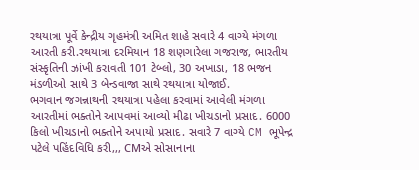રથયાત્રા પૂર્વે કેન્દ્રીય ગૃહમંત્રી અમિત શાહે સવારે 4 વાગ્યે મંગળા આરતી કરી.રથયાત્રા દરમિયાન 18 શણગારેલા ગજરાજ, ભારતીય સંસ્કૃતિની ઝાંખી કરાવતી 101 ટેબ્લો, 30 અખાડા, 18 ભજન મંડળીઓ સાથે 3 બેન્ડવાજા સાથે રથયાત્રા યોજાઈ.
ભગવાન જગન્નાથની રથયાત્રા પહેલા કરવામાં આવેલી મંગળા આરતીમાં ભક્તોને આપવમાં આવ્યો મીઢા ખીચડાનો પ્રસાદ. 6000 કિલો ખીચડાનો ભક્તોને અપાયો પ્રસાદ. સવારે 7 વાગ્યે CM ભૂપેન્દ્ર પટેલે પહિંદવિધિ કરી,,, CMએ સોસાનાના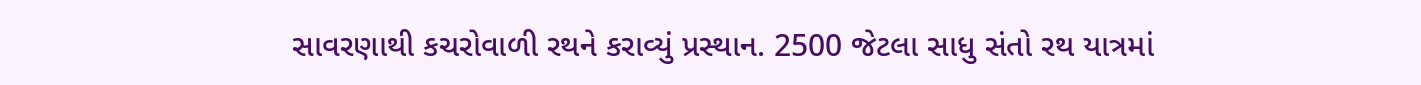સાવરણાથી કચરોવાળી રથને કરાવ્યું પ્રસ્થાન. 2500 જેટલા સાધુ સંતો રથ યાત્રમાં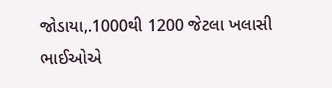જોડાયા,.1000થી 1200 જેટલા ખલાસી ભાઈઓએ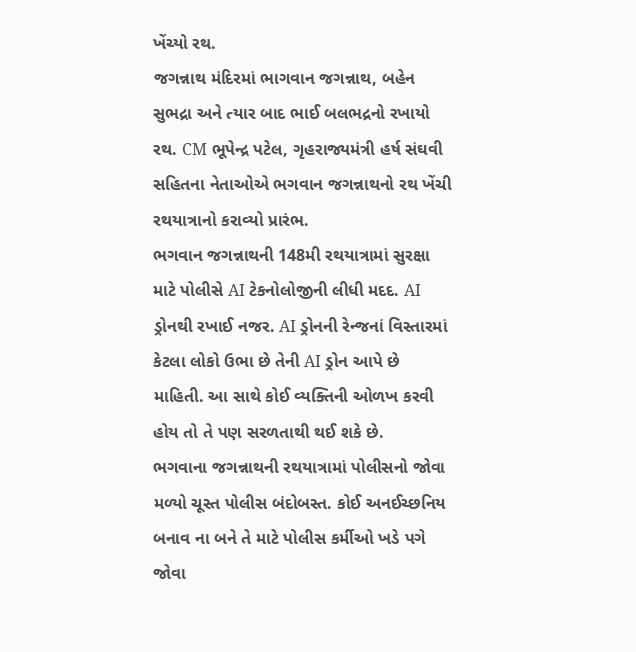ખેંચ્યો રથ.
જગન્નાથ મંદિરમાં ભાગવાન જગન્નાથ, બહેન સુભદ્રા અને ત્યાર બાદ ભાઈ બલભદ્રનો રખાયો રથ. CM ભૂપેન્દ્ર પટેલ, ગૃહરાજ્યમંત્રી હર્ષ સંઘવી સહિતના નેતાઓએ ભગવાન જગન્નાથનો રથ ખેંચી રથયાત્રાનો કરાવ્યો પ્રારંભ.
ભગવાન જગન્નાથની 148મી રથયાત્રામાં સુરક્ષા માટે પોલીસે AI ટેકનોલોજીની લીધી મદદ. AI ડ્રોનથી રખાઈ નજર. AI ડ્રોનની રેન્જનાં વિસ્તારમાં કેટલા લોકો ઉભા છે તેની AI ડ્રોન આપે છે માહિતી. આ સાથે કોઈ વ્યક્તિની ઓળખ કરવી હોય તો તે પણ સરળતાથી થઈ શકે છે.
ભગવાના જગન્નાથની રથયાત્રામાં પોલીસનો જોવા મળ્યો ચૂસ્ત પોલીસ બંદોબસ્ત. કોઈ અનઈચ્છનિય બનાવ ના બને તે માટે પોલીસ કર્મીઓ ખડે પગે જોવા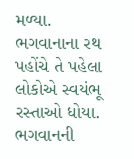મળ્યા. ભગવાનાના રથ પહોંચે તે પહેલા લોકોએ સ્વયંભૂ રસ્તાઓ ધોયા. ભગવાનની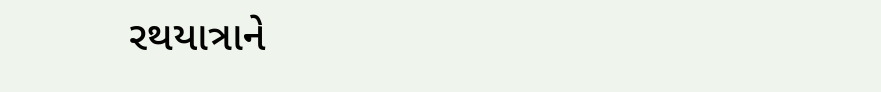રથયાત્રાને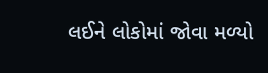લઈને લોકોમાં જોવા મળ્યો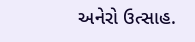અનેરો ઉત્સાહ.